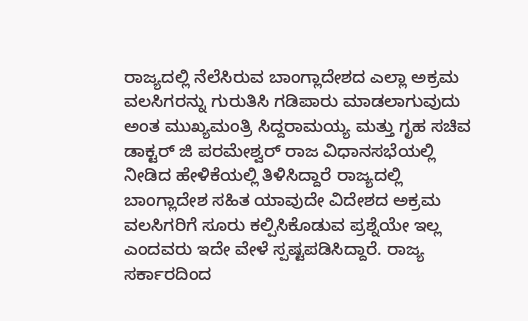ರಾಜ್ಯದಲ್ಲಿ ನೆಲೆಸಿರುವ ಬಾಂಗ್ಲಾದೇಶದ ಎಲ್ಲಾ ಅಕ್ರಮ ವಲಸಿಗರನ್ನು ಗುರುತಿಸಿ ಗಡಿಪಾರು ಮಾಡಲಾಗುವುದು ಅಂತ ಮುಖ್ಯಮಂತ್ರಿ ಸಿದ್ದರಾಮಯ್ಯ ಮತ್ತು ಗೃಹ ಸಚಿವ ಡಾಕ್ಟರ್ ಜಿ ಪರಮೇಶ್ವರ್ ರಾಜ ವಿಧಾನಸಭೆಯಲ್ಲಿ ನೀಡಿದ ಹೇಳಿಕೆಯಲ್ಲಿ ತಿಳಿಸಿದ್ದಾರೆ ರಾಜ್ಯದಲ್ಲಿ ಬಾಂಗ್ಲಾದೇಶ ಸಹಿತ ಯಾವುದೇ ವಿದೇಶದ ಅಕ್ರಮ ವಲಸಿಗರಿಗೆ ಸೂರು ಕಲ್ಪಿಸಿಕೊಡುವ ಪ್ರಶ್ನೆಯೇ ಇಲ್ಲ ಎಂದವರು ಇದೇ ವೇಳೆ ಸ್ಪಷ್ಟಪಡಿಸಿದ್ದಾರೆ. ರಾಜ್ಯ ಸರ್ಕಾರದಿಂದ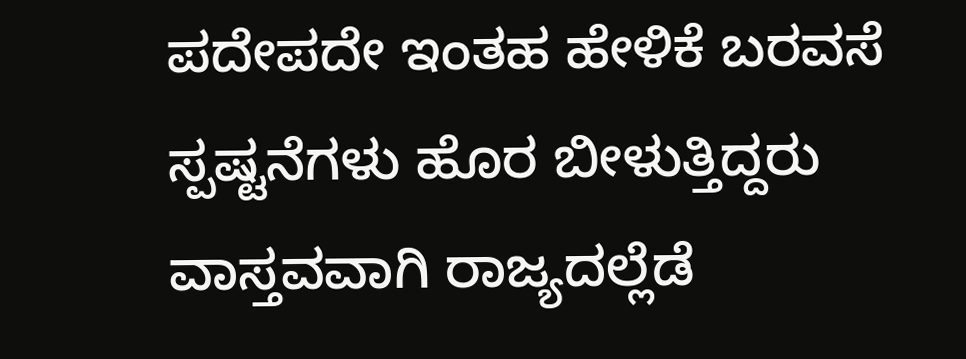ಪದೇಪದೇ ಇಂತಹ ಹೇಳಿಕೆ ಬರವಸೆ ಸ್ಪಷ್ಟನೆಗಳು ಹೊರ ಬೀಳುತ್ತಿದ್ದರು ವಾಸ್ತವವಾಗಿ ರಾಜ್ಯದಲ್ಲೆಡೆ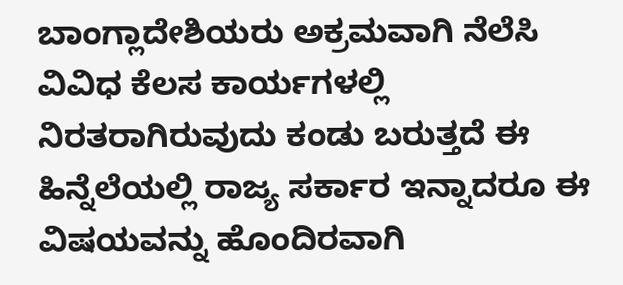ಬಾಂಗ್ಲಾದೇಶಿಯರು ಅಕ್ರಮವಾಗಿ ನೆಲೆಸಿ ವಿವಿಧ ಕೆಲಸ ಕಾರ್ಯಗಳಲ್ಲಿ ನಿರತರಾಗಿರುವುದು ಕಂಡು ಬರುತ್ತದೆ ಈ ಹಿನ್ನೆಲೆಯಲ್ಲಿ ರಾಜ್ಯ ಸರ್ಕಾರ ಇನ್ನಾದರೂ ಈ ವಿಷಯವನ್ನು ಹೊಂದಿರವಾಗಿ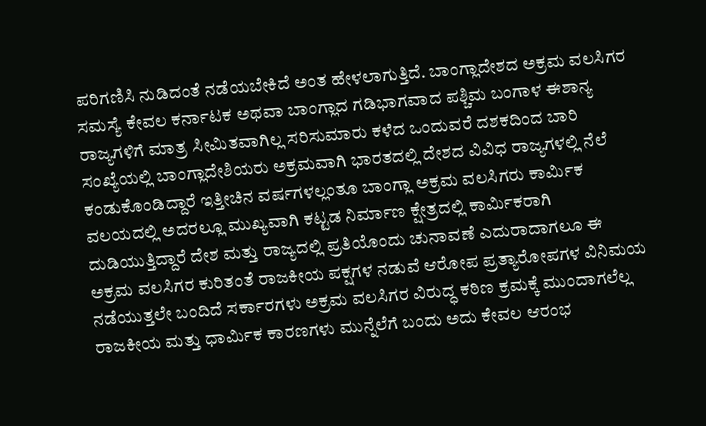ಪರಿಗಣಿಸಿ ನುಡಿದಂತೆ ನಡೆಯಬೇಕಿದೆ ಅಂತ ಹೇಳಲಾಗುತ್ತಿದೆ. ಬಾಂಗ್ಲಾದೇಶದ ಅಕ್ರಮ ವಲಸಿಗರ ಸಮಸ್ಯೆ ಕೇವಲ ಕರ್ನಾಟಕ ಅಥವಾ ಬಾಂಗ್ಲಾದ ಗಡಿಭಾಗವಾದ ಪಶ್ಚಿಮ ಬಂಗಾಳ ಈಶಾನ್ಯ ರಾಜ್ಯಗಳಿಗೆ ಮಾತ್ರ ಸೀಮಿತವಾಗಿಲ್ಲ ಸರಿಸುಮಾರು ಕಳೆದ ಒಂದುವರೆ ದಶಕದಿಂದ ಬಾರಿ ಸಂಖ್ಯೆಯಲ್ಲಿ ಬಾಂಗ್ಲಾದೇಶಿಯರು ಅಕ್ರಮವಾಗಿ ಭಾರತದಲ್ಲಿ ದೇಶದ ವಿವಿಧ ರಾಜ್ಯಗಳಲ್ಲಿ ನೆಲೆ ಕಂಡುಕೊಂಡಿದ್ದಾರೆ ಇತ್ತೀಚಿನ ವರ್ಷಗಳಲ್ಲಂತೂ ಬಾಂಗ್ಲಾ ಅಕ್ರಮ ವಲಸಿಗರು ಕಾರ್ಮಿಕ ವಲಯದಲ್ಲಿ ಅದರಲ್ಲೂ ಮುಖ್ಯವಾಗಿ ಕಟ್ಟಡ ನಿರ್ಮಾಣ ಕ್ಷೇತ್ರದಲ್ಲಿ ಕಾರ್ಮಿಕರಾಗಿ ದುಡಿಯುತ್ತಿದ್ದಾರೆ ದೇಶ ಮತ್ತು ರಾಜ್ಯದಲ್ಲಿ ಪ್ರತಿಯೊಂದು ಚುನಾವಣೆ ಎದುರಾದಾಗಲೂ ಈ ಅಕ್ರಮ ವಲಸಿಗರ ಕುರಿತಂತೆ ರಾಜಕೀಯ ಪಕ್ಷಗಳ ನಡುವೆ ಆರೋಪ ಪ್ರತ್ಯಾರೋಪಗಳ ವಿನಿಮಯ ನಡೆಯುತ್ತಲೇ ಬಂದಿದೆ ಸರ್ಕಾರಗಳು ಅಕ್ರಮ ವಲಸಿಗರ ವಿರುದ್ಧ ಕಠಿಣ ಕ್ರಮಕ್ಕೆ ಮುಂದಾಗಲೆಲ್ಲ ರಾಜಕೀಯ ಮತ್ತು ಧಾರ್ಮಿಕ ಕಾರಣಗಳು ಮುನ್ನೆಲೆಗೆ ಬಂದು ಅದು ಕೇವಲ ಆರಂಭ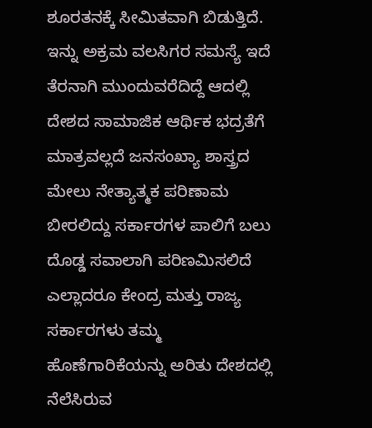ಶೂರತನಕ್ಕೆ ಸೀಮಿತವಾಗಿ ಬಿಡುತ್ತಿದೆ.
ಇನ್ನು ಅಕ್ರಮ ವಲಸಿಗರ ಸಮಸ್ಯೆ ಇದೆ ತೆರನಾಗಿ ಮುಂದುವರೆದಿದ್ದೆ ಆದಲ್ಲಿ ದೇಶದ ಸಾಮಾಜಿಕ ಆರ್ಥಿಕ ಭದ್ರತೆಗೆ ಮಾತ್ರವಲ್ಲದೆ ಜನಸಂಖ್ಯಾ ಶಾಸ್ತ್ರದ ಮೇಲು ನೇತ್ಯಾತ್ಮಕ ಪರಿಣಾಮ ಬೀರಲಿದ್ದು ಸರ್ಕಾರಗಳ ಪಾಲಿಗೆ ಬಲು ದೊಡ್ಡ ಸವಾಲಾಗಿ ಪರಿಣಮಿಸಲಿದೆ ಎಲ್ಲಾದರೂ ಕೇಂದ್ರ ಮತ್ತು ರಾಜ್ಯ ಸರ್ಕಾರಗಳು ತಮ್ಮ ಹೊಣೆಗಾರಿಕೆಯನ್ನು ಅರಿತು ದೇಶದಲ್ಲಿ ನೆಲೆಸಿರುವ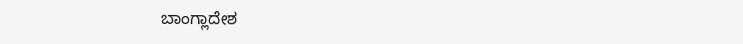ಬಾಂಗ್ಲಾದೇಶ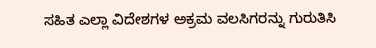ಸಹಿತ ಎಲ್ಲಾ ವಿದೇಶಗಳ ಅಕ್ರಮ ವಲಸಿಗರನ್ನು ಗುರುತಿಸಿ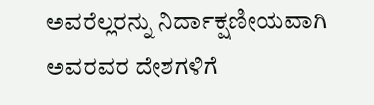ಅವರೆಲ್ಲರನ್ನು ನಿರ್ದಾಕ್ಷಣೀಯವಾಗಿ ಅವರವರ ದೇಶಗಳಿಗೆ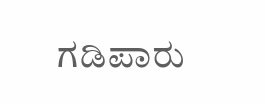ಗಡಿಪಾರು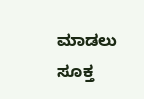ಮಾಡಲು ಸೂಕ್ತ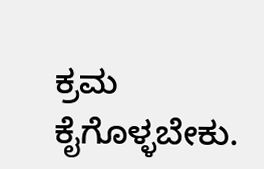ಕ್ರಮ ಕೈಗೊಳ್ಳಬೇಕು.